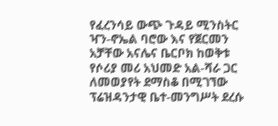የፈረንሳይ ውጭ ጉዳይ ሚንስትር ዣን-ኖኤል ባሮው እና የጀርመን አቻቸው አናሌና ቤርቦክ ከወቅቱ የሶሪያ መሪ አህመድ አል-ሻራ ጋር ለመወያየት ደማስቆ በሚገኘው ፕሬዝዳንታዊ ቤተ-መንግሥት ደረሱ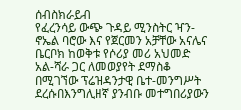ሰብስክራይብ
የፈረንሳይ ውጭ ጉዳይ ሚንስትር ዣን-ኖኤል ባሮው እና የጀርመን አቻቸው አናሌና ቤርቦክ ከወቅቱ የሶሪያ መሪ አህመድ አል-ሻራ ጋር ለመወያየት ደማስቆ በሚገኘው ፕሬዝዳንታዊ ቤተ-መንግሥት ደረሱበእንግሊዘኛ ያንብቡ መተግበሪያውን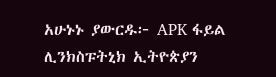አሁኑኑ ያውርዱ፦ APK ፋይል ሊንክስፑትኒክ ኢትዮጵያን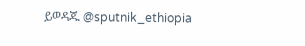ይወዳጁ @sputnik_ethiopia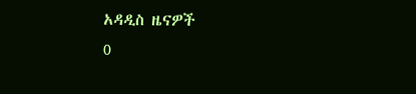አዳዲስ ዜናዎች
0